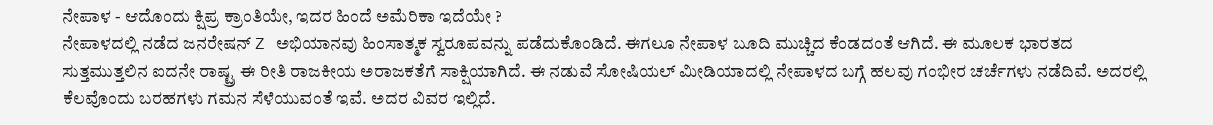ನೇಪಾಳ - ಆದೊಂದು ಕ್ಷಿಪ್ರ ಕ್ರಾಂತಿಯೇ, ಇದರ ಹಿಂದೆ ಅಮೆರಿಕಾ ಇದೆಯೇ ?
ನೇಪಾಳದಲ್ಲಿ ನಡೆದ ಜನರೇಷನ್ Z ಅಭಿಯಾನವು ಹಿಂಸಾತ್ಮಕ ಸ್ವರೂಪವನ್ನು ಪಡೆದುಕೊಂಡಿದೆ. ಈಗಲೂ ನೇಪಾಳ ಬೂದಿ ಮುಚ್ಚಿದ ಕೆಂಡದಂತೆ ಆಗಿದೆ. ಈ ಮೂಲಕ ಭಾರತದ ಸುತ್ತಮುತ್ತಲಿನ ಐದನೇ ರಾಷ್ಟ್ರ ಈ ರೀತಿ ರಾಜಕೀಯ ಅರಾಜಕತೆಗೆ ಸಾಕ್ಷಿಯಾಗಿದೆ. ಈ ನಡುವೆ ಸೋಷಿಯಲ್ ಮೀಡಿಯಾದಲ್ಲಿ ನೇಪಾಳದ ಬಗ್ಗೆ ಹಲವು ಗಂಭೀರ ಚರ್ಚೆಗಳು ನಡೆದಿವೆ. ಅದರಲ್ಲಿ ಕೆಲವೊಂದು ಬರಹಗಳು ಗಮನ ಸೆಳೆಯುವಂತೆ ಇವೆ. ಅದರ ವಿವರ ಇಲ್ಲಿದೆ.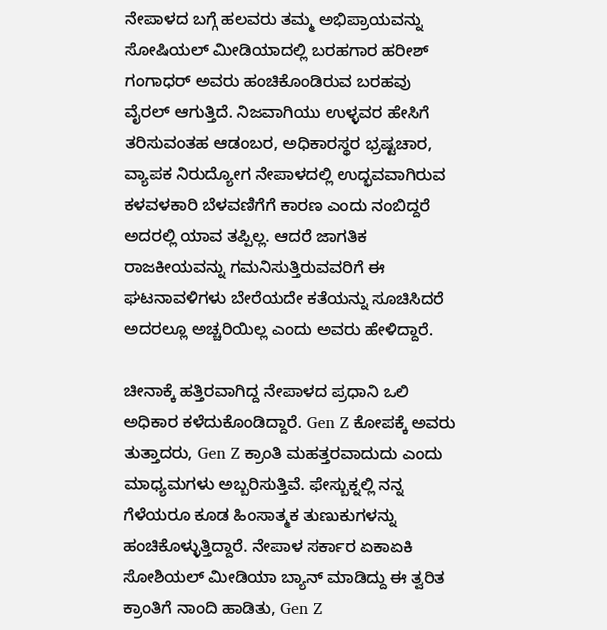ನೇಪಾಳದ ಬಗ್ಗೆ ಹಲವರು ತಮ್ಮ ಅಭಿಪ್ರಾಯವನ್ನು ಸೋಷಿಯಲ್ ಮೀಡಿಯಾದಲ್ಲಿ ಬರಹಗಾರ ಹರೀಶ್ ಗಂಗಾಧರ್ ಅವರು ಹಂಚಿಕೊಂಡಿರುವ ಬರಹವು ವೈರಲ್ ಆಗುತ್ತಿದೆ. ನಿಜವಾಗಿಯು ಉಳ್ಳವರ ಹೇಸಿಗೆ ತರಿಸುವಂತಹ ಆಡಂಬರ, ಅಧಿಕಾರಸ್ಥರ ಭ್ರಷ್ಟಚಾರ, ವ್ಯಾಪಕ ನಿರುದ್ಯೋಗ ನೇಪಾಳದಲ್ಲಿ ಉದ್ಭವವಾಗಿರುವ ಕಳವಳಕಾರಿ ಬೆಳವಣಿಗೆಗೆ ಕಾರಣ ಎಂದು ನಂಬಿದ್ದರೆ ಅದರಲ್ಲಿ ಯಾವ ತಪ್ಪಿಲ್ಲ. ಆದರೆ ಜಾಗತಿಕ ರಾಜಕೀಯವನ್ನು ಗಮನಿಸುತ್ತಿರುವವರಿಗೆ ಈ ಘಟನಾವಳಿಗಳು ಬೇರೆಯದೇ ಕತೆಯನ್ನು ಸೂಚಿಸಿದರೆ ಅದರಲ್ಲೂ ಅಚ್ಚರಿಯಿಲ್ಲ ಎಂದು ಅವರು ಹೇಳಿದ್ದಾರೆ.

ಚೀನಾಕ್ಕೆ ಹತ್ತಿರವಾಗಿದ್ದ ನೇಪಾಳದ ಪ್ರಧಾನಿ ಒಲಿ ಅಧಿಕಾರ ಕಳೆದುಕೊಂಡಿದ್ದಾರೆ. Gen Z ಕೋಪಕ್ಕೆ ಅವರು ತುತ್ತಾದರು, Gen Z ಕ್ರಾಂತಿ ಮಹತ್ತರವಾದುದು ಎಂದು ಮಾಧ್ಯಮಗಳು ಅಬ್ಬರಿಸುತ್ತಿವೆ. ಫೇಸ್ಬುಕ್ನಲ್ಲಿ ನನ್ನ ಗೆಳೆಯರೂ ಕೂಡ ಹಿಂಸಾತ್ಮಕ ತುಣುಕುಗಳನ್ನು ಹಂಚಿಕೊಳ್ಳುತ್ತಿದ್ದಾರೆ. ನೇಪಾಳ ಸರ್ಕಾರ ಏಕಾಏಕಿ ಸೋಶಿಯಲ್ ಮೀಡಿಯಾ ಬ್ಯಾನ್ ಮಾಡಿದ್ದು ಈ ತ್ವರಿತ ಕ್ರಾಂತಿಗೆ ನಾಂದಿ ಹಾಡಿತು, Gen Z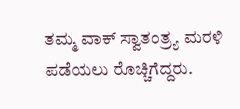ತಮ್ಮ ವಾಕ್ ಸ್ವಾತಂತ್ರ್ಯ ಮರಳಿ ಪಡೆಯಲು ರೊಚ್ಚಿಗೆದ್ದರು.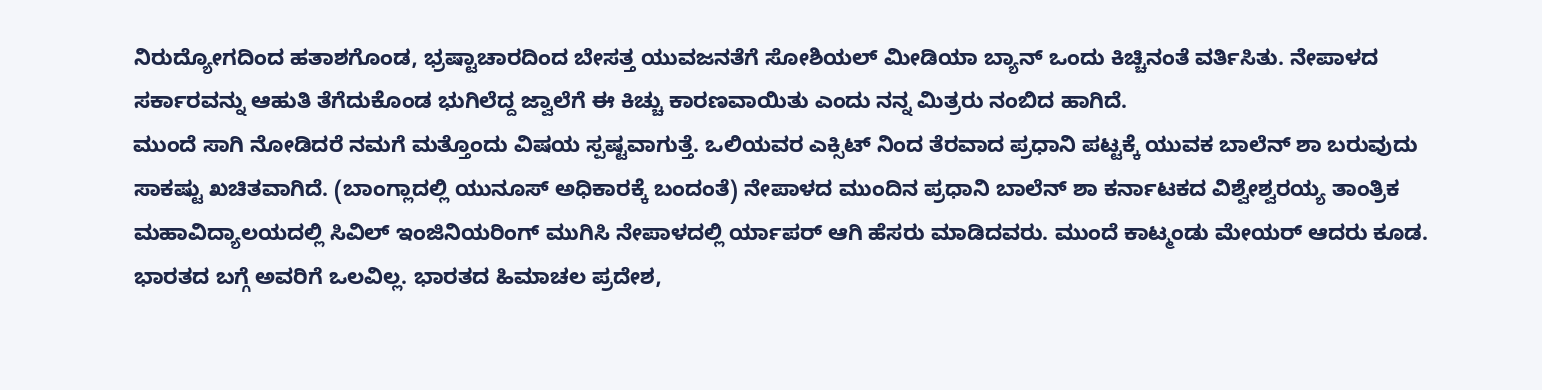ನಿರುದ್ಯೋಗದಿಂದ ಹತಾಶಗೊಂಡ, ಭ್ರಷ್ಟಾಚಾರದಿಂದ ಬೇಸತ್ತ ಯುವಜನತೆಗೆ ಸೋಶಿಯಲ್ ಮೀಡಿಯಾ ಬ್ಯಾನ್ ಒಂದು ಕಿಚ್ಚಿನಂತೆ ವರ್ತಿಸಿತು. ನೇಪಾಳದ ಸರ್ಕಾರವನ್ನು ಆಹುತಿ ತೆಗೆದುಕೊಂಡ ಭುಗಿಲೆದ್ದ ಜ್ವಾಲೆಗೆ ಈ ಕಿಚ್ಚು ಕಾರಣವಾಯಿತು ಎಂದು ನನ್ನ ಮಿತ್ರರು ನಂಬಿದ ಹಾಗಿದೆ.
ಮುಂದೆ ಸಾಗಿ ನೋಡಿದರೆ ನಮಗೆ ಮತ್ತೊಂದು ವಿಷಯ ಸ್ಪಷ್ಟವಾಗುತ್ತೆ. ಒಲಿಯವರ ಎಕ್ಸಿಟ್ ನಿಂದ ತೆರವಾದ ಪ್ರಧಾನಿ ಪಟ್ಟಕ್ಕೆ ಯುವಕ ಬಾಲೆನ್ ಶಾ ಬರುವುದು ಸಾಕಷ್ಟು ಖಚಿತವಾಗಿದೆ. (ಬಾಂಗ್ಲಾದಲ್ಲಿ ಯುನೂಸ್ ಅಧಿಕಾರಕ್ಕೆ ಬಂದಂತೆ) ನೇಪಾಳದ ಮುಂದಿನ ಪ್ರಧಾನಿ ಬಾಲೆನ್ ಶಾ ಕರ್ನಾಟಕದ ವಿಶ್ವೇಶ್ವರಯ್ಯ ತಾಂತ್ರಿಕ ಮಹಾವಿದ್ಯಾಲಯದಲ್ಲಿ ಸಿವಿಲ್ ಇಂಜಿನಿಯರಿಂಗ್ ಮುಗಿಸಿ ನೇಪಾಳದಲ್ಲಿ ರ್ಯಾಪರ್ ಆಗಿ ಹೆಸರು ಮಾಡಿದವರು. ಮುಂದೆ ಕಾಟ್ಮಂಡು ಮೇಯರ್ ಆದರು ಕೂಡ. ಭಾರತದ ಬಗ್ಗೆ ಅವರಿಗೆ ಒಲವಿಲ್ಲ. ಭಾರತದ ಹಿಮಾಚಲ ಪ್ರದೇಶ,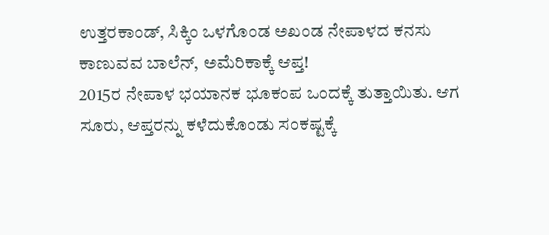ಉತ್ತರಕಾಂಡ್, ಸಿಕ್ಕಿಂ ಒಳಗೊಂಡ ಅಖಂಡ ನೇಪಾಳದ ಕನಸು ಕಾಣುವವ ಬಾಲೆನ್, ಅಮೆರಿಕಾಕ್ಕೆ ಆಪ್ತ!
2015ರ ನೇಪಾಳ ಭಯಾನಕ ಭೂಕಂಪ ಒಂದಕ್ಕೆ ತುತ್ತಾಯಿತು. ಆಗ ಸೂರು, ಆಪ್ತರನ್ನು ಕಳೆದುಕೊಂಡು ಸಂಕಷ್ಟಕ್ಕೆ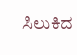ಸಿಲುಕಿದ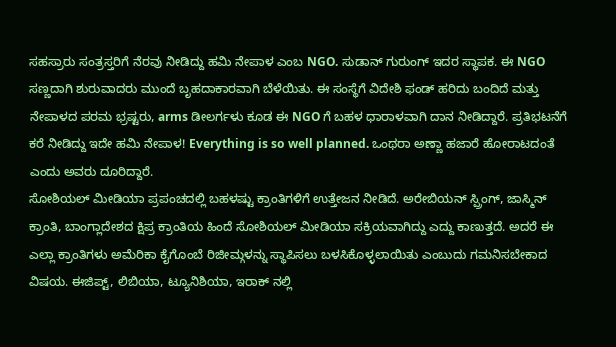ಸಹಸ್ರಾರು ಸಂತ್ರಸ್ತರಿಗೆ ನೆರವು ನೀಡಿದ್ದು ಹಮಿ ನೇಪಾಳ ಎಂಬ NGO. ಸುಡಾನ್ ಗುರುಂಗ್ ಇದರ ಸ್ಥಾಪಕ. ಈ NGO ಸಣ್ಣದಾಗಿ ಶುರುವಾದರು ಮುಂದೆ ಬೃಹದಾಕಾರವಾಗಿ ಬೆಳೆಯಿತು. ಈ ಸಂಸ್ಥೆಗೆ ವಿದೇಶಿ ಫಂಡ್ ಹರಿದು ಬಂದಿದೆ ಮತ್ತು ನೇಪಾಳದ ಪರಮ ಭ್ರಷ್ಟರು, arms ಡೀಲರ್ಗಳು ಕೂಡ ಈ NGO ಗೆ ಬಹಳ ಧಾರಾಳವಾಗಿ ದಾನ ನೀಡಿದ್ದಾರೆ. ಪ್ರತಿಭಟನೆಗೆ ಕರೆ ನೀಡಿದ್ದು ಇದೇ ಹಮಿ ನೇಪಾಳ! Everything is so well planned. ಒಂಥರಾ ಅಣ್ಣಾ ಹಜಾರೆ ಹೋರಾಟದಂತೆ ಎಂದು ಅವರು ದೂರಿದ್ದಾರೆ.
ಸೋಶಿಯಲ್ ಮೀಡಿಯಾ ಪ್ರಪಂಚದಲ್ಲಿ ಬಹಳಷ್ಟು ಕ್ರಾಂತಿಗಳಿಗೆ ಉತ್ತೇಜನ ನೀಡಿದೆ. ಅರೇಬಿಯನ್ ಸ್ಪ್ರಿಂಗ್, ಜಾಸ್ಮಿನ್ ಕ್ರಾಂತಿ, ಬಾಂಗ್ಲಾದೇಶದ ಕ್ಷಿಪ್ರ ಕ್ರಾಂತಿಯ ಹಿಂದೆ ಸೋಶಿಯಲ್ ಮೀಡಿಯಾ ಸಕ್ರಿಯವಾಗಿದ್ದು ಎದ್ದು ಕಾಣುತ್ತದೆ. ಅದರೆ ಈ ಎಲ್ಲಾ ಕ್ರಾಂತಿಗಳು ಅಮೆರಿಕಾ ಕೈಗೊಂಬೆ ರಿಜೀಮ್ಗಳನ್ನು ಸ್ಥಾಪಿಸಲು ಬಳಸಿಕೊಳ್ಳಲಾಯಿತು ಎಂಬುದು ಗಮನಿಸಬೇಕಾದ ವಿಷಯ. ಈಜಿಪ್ಟ್, ಲಿಬಿಯಾ, ಟ್ಯೂನಿಶಿಯಾ, ಇರಾಕ್ ನಲ್ಲಿ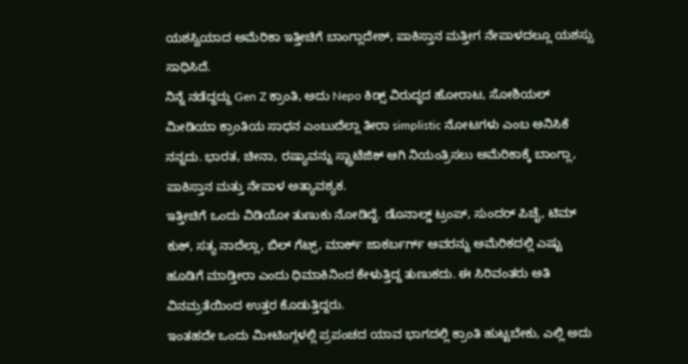ಯಶಸ್ವಿಯಾದ ಅಮೆರಿಕಾ ಇತ್ತೀಚಿಗೆ ಬಾಂಗ್ಲಾದೇಶ್, ಪಾಕಿಸ್ತಾನ ಮತ್ತೀಗ ನೇಪಾಳದಲ್ಲೂ ಯಶಸ್ಸು ಸಾಧಿಸಿದೆ.
ನಿನ್ನೆ ನಡೆದ್ದದ್ದು Gen Z ಕ್ರಾಂತಿ, ಅದು Nepo ಕಿಡ್ಸ್ ವಿರುದ್ಧದ ಹೋರಾಟ, ಸೋಶಿಯಲ್ ಮೀಡಿಯಾ ಕ್ರಾಂತಿಯ ಸಾಧನ ಎಂಬುದೆಲ್ಲಾ ತೀರಾ simplistic ನೋಟಗಳು ಎಂಬ ಅನಿಸಿಕೆ ನನ್ನದು. ಭಾರತ, ಚೀನಾ, ರಷ್ಯಾವನ್ನು ಸ್ಟ್ರಾಟೆಜಿಕ್ ಆಗಿ ನಿಯಂತ್ರಿಸಲು ಅಮೆರಿಕಾಕ್ಕೆ ಬಾಂಗ್ಲಾ, ಪಾಕಿಸ್ತಾನ ಮತ್ತು ನೇಪಾಳ ಅತ್ಯಾವಶ್ಯಕ.
ಇತ್ತೀಚಿಗೆ ಒಂದು ವಿಡಿಯೋ ತುಣುಕು ನೋಡಿದ್ದೆ. ಡೊನಾಲ್ಡ್ ಟ್ರಂಪ್, ಸುಂದರ್ ಪಿಚೈ, ಟಿಮ್ ಕುಕ್, ಸತ್ಯ ನಾದೆಲ್ಲಾ, ಬಿಲ್ ಗೆಟ್ಸ್, ಮಾರ್ಕ್ ಜಾಕರ್ಬರ್ಗ್ ಅವರನ್ನು ಅಮೆರಿಕದಲ್ಲಿ ಎಷ್ಟು ಹೂಡಿಗೆ ಮಾಡ್ತೀರಾ ಎಂದು ಧಿಮಾಕಿನಿಂದ ಕೇಳುತ್ತಿದ್ದ ತುಣುಕದು. ಈ ಸಿರಿವಂತರು ಅತಿ ವಿನಮ್ರತೆಯಿಂದ ಉತ್ತರ ಕೊಡುತ್ತಿದ್ದರು.
ಇಂತಹದೇ ಒಂದು ಮೀಟಿಂಗ್ಗಳಲ್ಲಿ ಪ್ರಪಂಚದ ಯಾವ ಭಾಗದಲ್ಲಿ ಕ್ರಾಂತಿ ಹುಟ್ಟಬೇಕು, ಎಲ್ಲಿ ಅದು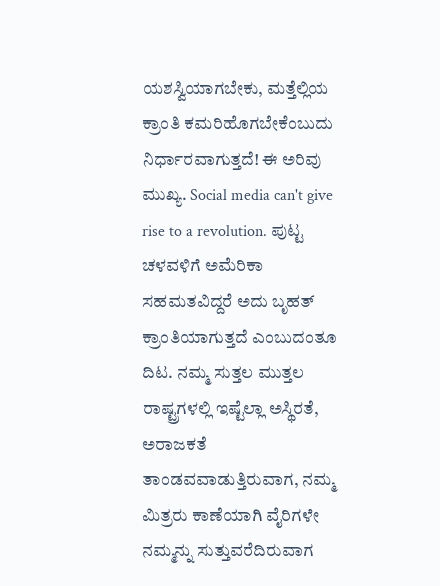ಯಶಸ್ವಿಯಾಗಬೇಕು, ಮತ್ತೆಲ್ಲಿಯ ಕ್ರಾಂತಿ ಕಮರಿಹೊಗಬೇಕೆಂಬುದು ನಿರ್ಧಾರವಾಗುತ್ತದೆ! ಈ ಅರಿವು ಮುಖ್ಯ. Social media can't give rise to a revolution. ಪುಟ್ಟ ಚಳವಳಿಗೆ ಅಮೆರಿಕಾ ಸಹಮತವಿದ್ದರೆ ಅದು ಬೃಹತ್ ಕ್ರಾಂತಿಯಾಗುತ್ತದೆ ಎಂಬುದಂತೂ ದಿಟ. ನಮ್ಮ ಸುತ್ತಲ ಮುತ್ತಲ ರಾಷ್ಟ್ರಗಳಲ್ಲಿ ಇಷ್ಟೆಲ್ಲಾ ಅಸ್ಥಿರತೆ, ಅರಾಜಕತೆ ತಾಂಡವವಾಡುತ್ತಿರುವಾಗ, ನಮ್ಮ ಮಿತ್ರರು ಕಾಣೆಯಾಗಿ ವೈರಿಗಳೇ ನಮ್ಮನ್ನು ಸುತ್ತುವರೆದಿರುವಾಗ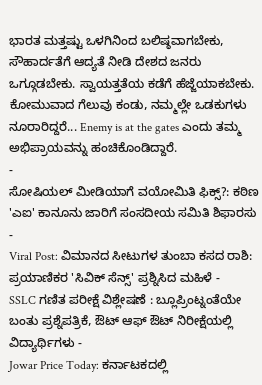ಭಾರತ ಮತ್ತಷ್ಟು ಒಳಗಿನಿಂದ ಬಲಿಷ್ಠವಾಗಬೇಕು, ಸೌಹಾರ್ದತೆಗೆ ಆದ್ಯತೆ ನೀಡಿ ದೇಶದ ಜನರು ಒಗ್ಗೂಡಬೇಕು. ಸ್ವಾಯತ್ತತೆಯ ಕಡೆಗೆ ಹೆಜ್ಜೆಯಾಕಬೇಕು. ಕೋಮುವಾದ ಗೆಲುವು ಕಂಡು, ನಮ್ಮಲ್ಲೇ ಒಡಕುಗಳು ನೂರಾರಿದ್ದರೆ... Enemy is at the gates ಎಂದು ತಮ್ಮ ಅಭಿಪ್ರಾಯವನ್ನು ಹಂಚಿಕೊಂಡಿದ್ದಾರೆ.
-
ಸೋಷಿಯಲ್ ಮೀಡಿಯಾಗೆ ವಯೋಮಿತಿ ಫಿಕ್ಸ್?: ಕಠಿಣ 'ಎಐ' ಕಾನೂನು ಜಾರಿಗೆ ಸಂಸದೀಯ ಸಮಿತಿ ಶಿಫಾರಸು -
Viral Post: ವಿಮಾನದ ಸೀಟುಗಳ ತುಂಬಾ ಕಸದ ರಾಶಿ: ಪ್ರಯಾಣಿಕರ 'ಸಿವಿಕ್ ಸೆನ್ಸ್' ಪ್ರಶ್ನಿಸಿದ ಮಹಿಳೆ -
SSLC ಗಣಿತ ಪರೀಕ್ಷೆ ವಿಶ್ಲೇಷಣೆ : ಬ್ಲೂಪ್ರಿಂಟ್ನಂತೆಯೇ ಬಂತು ಪ್ರಶ್ನೆಪತ್ರಿಕೆ, ಔಟ್ ಆಫ್ ಔಟ್ ನಿರೀಕ್ಷೆಯಲ್ಲಿ ವಿದ್ಯಾರ್ಥಿಗಳು -
Jowar Price Today: ಕರ್ನಾಟಕದಲ್ಲಿ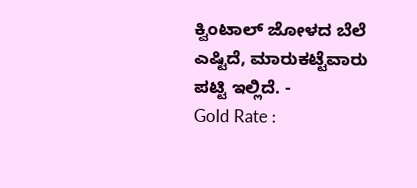ಕ್ವಿಂಟಾಲ್ ಜೋಳದ ಬೆಲೆ ಎಷ್ಟಿದೆ, ಮಾರುಕಟ್ಟೆವಾರು ಪಟ್ಟಿ ಇಲ್ಲಿದೆ. -
Gold Rate :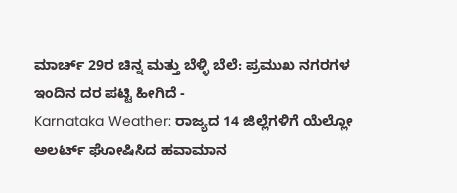ಮಾರ್ಚ್ 29ರ ಚಿನ್ನ ಮತ್ತು ಬೆಳ್ಳಿ ಬೆಲೆ: ಪ್ರಮುಖ ನಗರಗಳ ಇಂದಿನ ದರ ಪಟ್ಟಿ ಹೀಗಿದೆ -
Karnataka Weather: ರಾಜ್ಯದ 14 ಜಿಲ್ಲೆಗಳಿಗೆ ಯೆಲ್ಲೋ ಅಲರ್ಟ್ ಘೋಷಿಸಿದ ಹವಾಮಾನ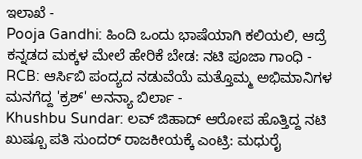ಇಲಾಖೆ -
Pooja Gandhi: ಹಿಂದಿ ಒಂದು ಭಾಷೆಯಾಗಿ ಕಲಿಯಲಿ, ಆದ್ರೆ ಕನ್ನಡದ ಮಕ್ಕಳ ಮೇಲೆ ಹೇರಿಕೆ ಬೇಡ: ನಟಿ ಪೂಜಾ ಗಾಂಧಿ -
RCB: ಆರ್ಸಿಬಿ ಪಂದ್ಯದ ನಡುವೆಯೆ ಮತ್ತೊಮ್ಮ ಅಭಿಮಾನಿಗಳ ಮನಗೆದ್ದ 'ಕ್ರಶ್' ಅನನ್ಯಾ ಬಿರ್ಲಾ -
Khushbu Sundar: ಲವ್ ಜಿಹಾದ್ ಆರೋಪ ಹೊತ್ತಿದ್ದ ನಟಿ ಖುಷ್ಬೂ ಪತಿ ಸುಂದರ್ ರಾಜಕೀಯಕ್ಕೆ ಎಂಟ್ರಿ: ಮಧುರೈ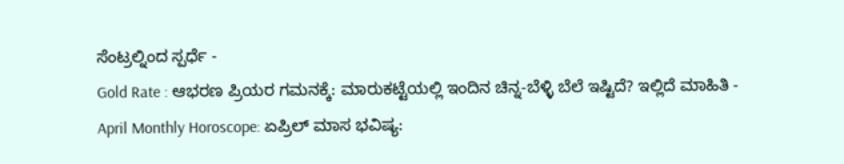ಸೆಂಟ್ರಲ್ನಿಂದ ಸ್ಪರ್ಧೆ -
Gold Rate : ಆಭರಣ ಪ್ರಿಯರ ಗಮನಕ್ಕೆ: ಮಾರುಕಟ್ಟೆಯಲ್ಲಿ ಇಂದಿನ ಚಿನ್ನ-ಬೆಳ್ಳಿ ಬೆಲೆ ಇಷ್ಟಿದೆ? ಇಲ್ಲಿದೆ ಮಾಹಿತಿ -
April Monthly Horoscope: ಏಪ್ರಿಲ್ ಮಾಸ ಭವಿಷ್ಯ: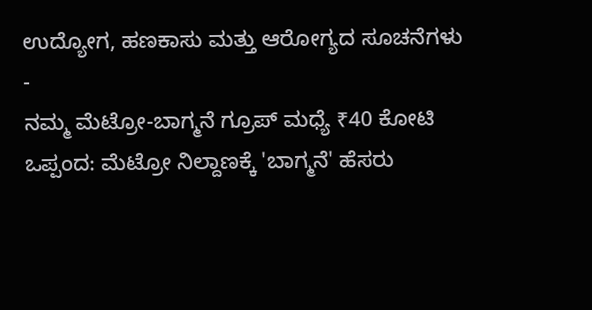ಉದ್ಯೋಗ, ಹಣಕಾಸು ಮತ್ತು ಆರೋಗ್ಯದ ಸೂಚನೆಗಳು -
ನಮ್ಮ ಮೆಟ್ರೋ-ಬಾಗ್ಮನೆ ಗ್ರೂಪ್ ಮಧ್ಯೆ ₹40 ಕೋಟಿ ಒಪ್ಪಂದ: ಮೆಟ್ರೋ ನಿಲ್ದಾಣಕ್ಕೆ 'ಬಾಗ್ಮನೆ' ಹೆಸರು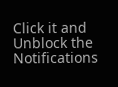Click it and Unblock the Notifications